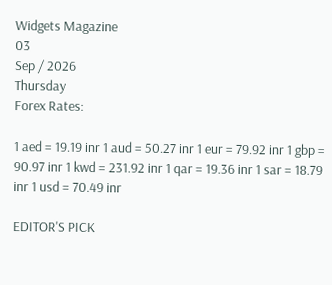Widgets Magazine
03
Sep / 2026
Thursday
Forex Rates:

1 aed = 19.19 inr 1 aud = 50.27 inr 1 eur = 79.92 inr 1 gbp = 90.97 inr 1 kwd = 231.92 inr 1 qar = 19.36 inr 1 sar = 18.79 inr 1 usd = 70.49 inr

EDITOR'S PICK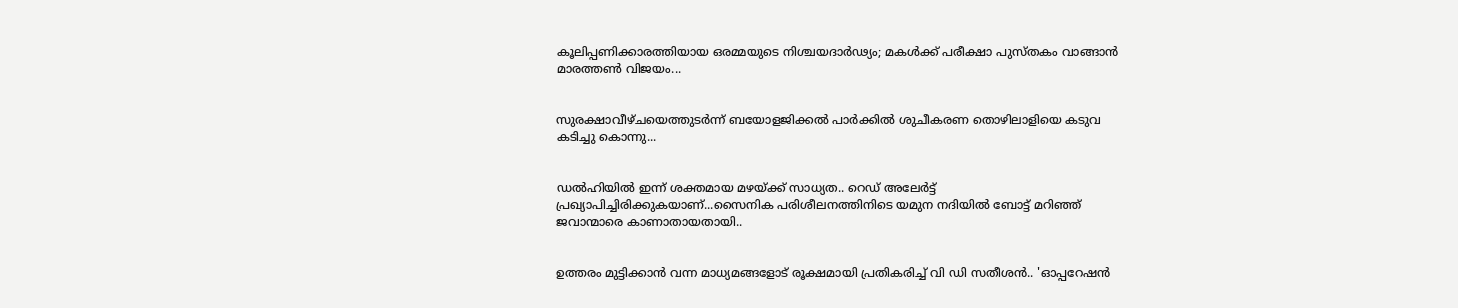കൂലിപ്പണിക്കാരത്തിയായ ഒരമ്മയുടെ നിശ്ചയദാർഢ്യം; മകൾക്ക് പരീക്ഷാ പുസ്തകം വാങ്ങാൻ മാരത്തൺ വിജയം...


സുരക്ഷാവീഴ്ചയെത്തുടർന്ന് ബയോളജിക്കൽ പാർക്കിൽ ശുചീകരണ തൊഴിലാളിയെ കടുവ കടിച്ചു കൊന്നു...


ഡല്‍ഹിയില്‍ ഇന്ന് ശക്തമായ മഴയ്ക്ക് സാധ്യത.. റെഡ് അലേര്‍ട്ട് പ്രഖ്യാപിച്ചിരിക്കുകയാണ്...സൈനിക പരിശീലനത്തിനിടെ യമുന നദിയില്‍ ബോട്ട് മറിഞ്ഞ് ജവാന്മാരെ കാണാതായതായി..


ഉത്തരം മുട്ടിക്കാൻ വന്ന മാധ്യമങ്ങളോട് രൂക്ഷമായി പ്രതികരിച്ച് വി ഡി സതീശൻ.. 'ഓപ്പറേഷന്‍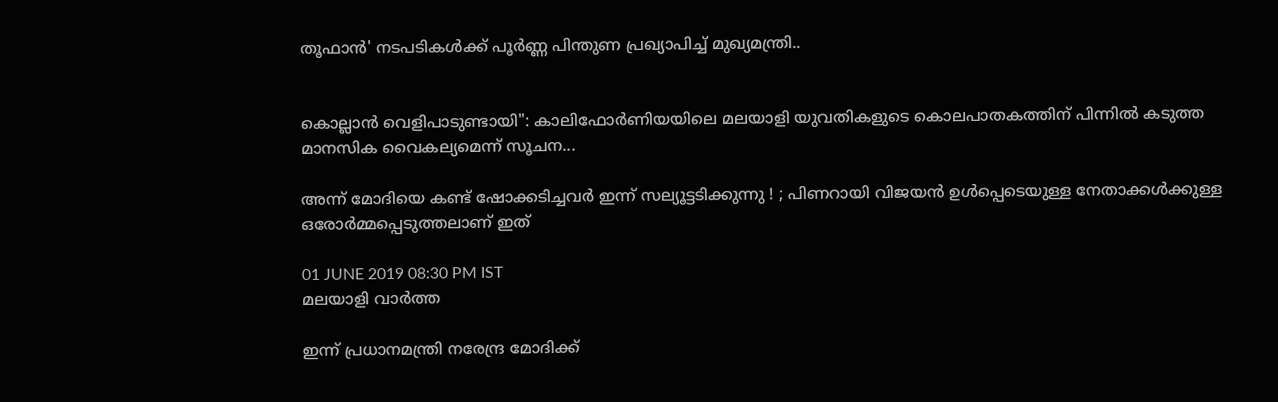തൂഫാന്‍' നടപടികള്‍ക്ക് പൂര്‍ണ്ണ പിന്തുണ പ്രഖ്യാപിച്ച് മുഖ്യമന്ത്രി..


കൊല്ലാൻ വെളിപാടുണ്ടായി": കാലിഫോർണിയയിലെ മലയാളി യുവതികളുടെ കൊലപാതകത്തിന് പിന്നിൽ കടുത്ത മാനസിക വൈകല്യമെന്ന് സൂചന...

അന്ന് മോദിയെ കണ്ട് ഷോക്കടിച്ചവർ ഇന്ന് സല്യൂട്ടടിക്കുന്നു ! ; പിണറായി വിജയൻ ഉൾപ്പെടെയുള്ള നേതാക്കൾക്കുള്ള ഒരോർമ്മപ്പെടുത്തലാണ് ഇത്

01 JUNE 2019 08:30 PM IST
മലയാളി വാര്‍ത്ത

ഇന്ന് പ്രധാനമന്ത്രി നരേന്ദ്ര മോദിക്ക്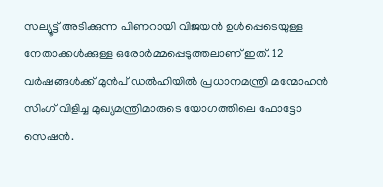സല്യൂട്ട് അടിക്കുന്ന പിണറായി വിജയൻ ഉൾപ്പെടെയുള്ള നേതാക്കൾക്കുള്ള ഒരോർമ്മപ്പെടുത്തലാണ് ഇത്. 12 വർഷങ്ങൾക്ക് മുൻപ് ഡൽഹിയിൽ പ്രധാനമന്ത്രി മന്മോഹൻ സിംഗ് വിളിച്ച മുഖ്യമന്ത്രിമാരുടെ യോഗത്തിലെ ഫോട്ടോ സെഷൻ.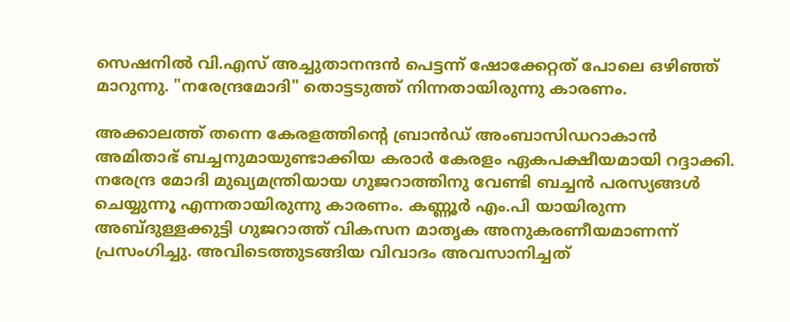സെഷനിൽ വി.എസ് അച്ചുതാനന്ദൻ പെട്ടന്ന് ഷോക്കേറ്റത് പോലെ ഒഴിഞ്ഞ് മാറുന്നു. "നരേന്ദ്രമോദി" തൊട്ടടുത്ത് നിന്നതായിരുന്നു കാരണം.

അക്കാലത്ത് തന്നെ കേരളത്തിന്റെ ബ്രാൻഡ് അംബാസിഡറാകാൻ അമിതാഭ് ബച്ചനുമായുണ്ടാക്കിയ കരാർ കേരളം ഏകപക്ഷീയമായി റദ്ദാക്കി. നരേന്ദ്ര മോദി മുഖ്യമന്ത്രിയായ ഗുജറാത്തിനു വേണ്ടി ബച്ചൻ പരസ്യങ്ങൾ ചെയ്യുന്നൂ എന്നതായിരുന്നു കാരണം. കണ്ണൂർ എം.പി യായിരുന്ന അബ്ദുള്ളക്കുട്ടി ഗുജറാത്ത് വികസന മാതൃക അനുകരണീയമാണന്ന് പ്രസംഗിച്ചു. അവിടെത്തുടങ്ങിയ വിവാദം അവസാനിച്ചത്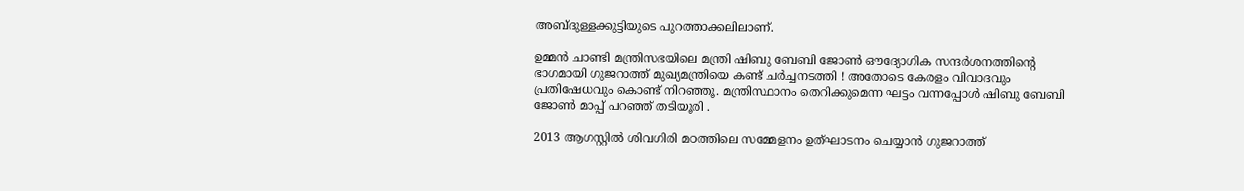അബ്ദുള്ളക്കുട്ടിയുടെ പുറത്താക്കലിലാണ്.

ഉമ്മൻ ചാണ്ടി മന്ത്രിസഭയിലെ മന്ത്രി ഷിബു ബേബി ജോൺ ഔദ്യോഗിക സന്ദർശനത്തിന്റെ ഭാഗമായി ഗുജറാത്ത് മുഖ്യമന്ത്രിയെ കണ്ട് ചർച്ചനടത്തി ! അതോടെ കേരളം വിവാദവും പ്രതിഷേധവും കൊണ്ട് നിറഞ്ഞൂ. മന്ത്രിസ്ഥാനം തെറിക്കുമെന്ന ഘട്ടം വന്നപ്പോൾ ഷിബു ബേബി ജോൺ മാപ്പ് പറഞ്ഞ് തടിയൂരി .

2013 ആഗസ്റ്റിൽ ശിവഗിരി മഠത്തിലെ സമ്മേളനം ഉത്ഘാടനം ചെയ്യാൻ ഗുജറാത്ത്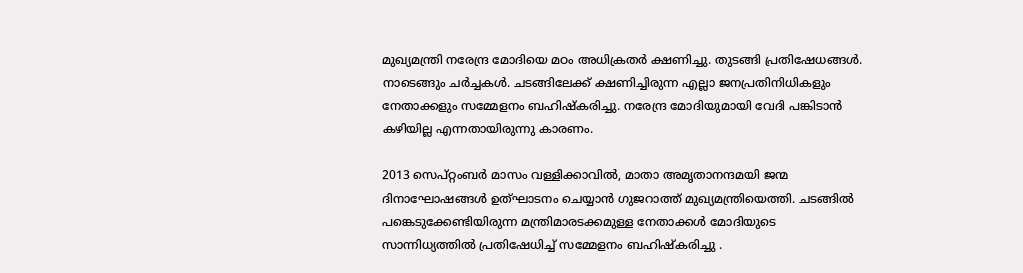മുഖ്യമന്ത്രി നരേന്ദ്ര മോദിയെ മഠം അധിക്രതർ ക്ഷണിച്ചു. തുടങ്ങി പ്രതിഷേധങ്ങൾ. നാടെങ്ങും ചർച്ചകൾ. ചടങ്ങിലേക്ക് ക്ഷണിച്ചിരുന്ന എല്ലാ ജനപ്രതിനിധികളും നേതാക്കളും സമ്മേളനം ബഹിഷ്കരിച്ചു. നരേന്ദ്ര മോദിയുമായി വേദി പങ്കിടാൻ കഴിയില്ല എന്നതായിരുന്നു കാരണം.

2013 സെപ്റ്റംബർ മാസം വള്ളിക്കാവിൽ, മാതാ അമൃതാനന്ദമയി ജന്മ ദിനാഘോഷങ്ങൾ ഉത്ഘാടനം ചെയ്യാൻ ഗുജറാത്ത് മുഖ്യമന്ത്രിയെത്തി. ചടങ്ങിൽ പങ്കെടുക്കേണ്ടിയിരുന്ന മന്ത്രിമാരടക്കമുള്ള നേതാക്കൾ മോദിയുടെ സാന്നിധ്യത്തിൽ പ്രതിഷേധിച്ച് സമ്മേളനം ബഹിഷ്കരിച്ചു .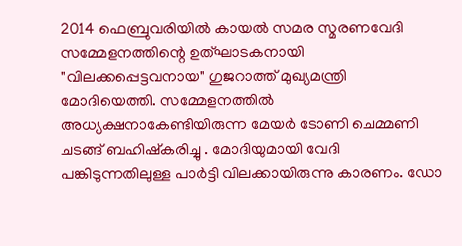2014 ഫെബ്രുവരിയിൽ കായൽ സമര സ്മരണവേദി സമ്മേളനത്തിന്റെ ഉത്ഘാടകനായി "വിലക്കപ്പെട്ടവനായ" ഗുജറാത്ത് മുഖ്യമന്ത്രി മോദിയെത്തി. സമ്മേളനത്തിൽ അധ്യക്ഷനാകേണ്ടിയിരുന്ന മേയർ ടോണി ചെമ്മണി ചടങ്ങ് ബഹിഷ്കരിച്ചു . മോദിയുമായി വേദി പങ്കിടുന്നതിലുള്ള പാർട്ടി വിലക്കായിരുന്നു കാരണം. ഡോ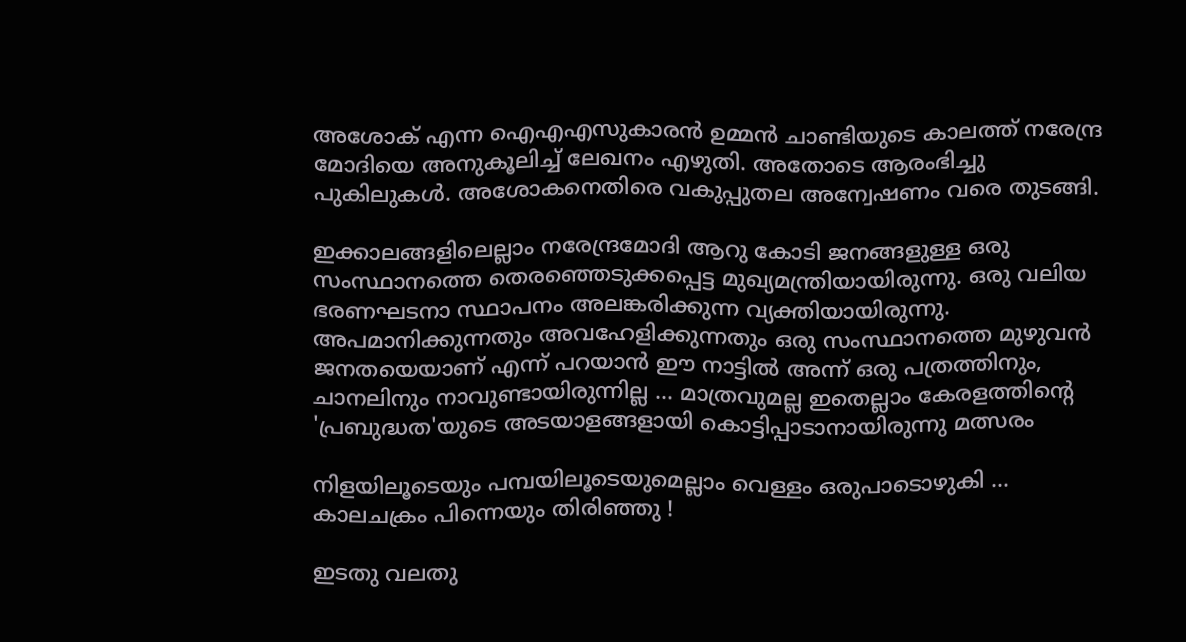അശോക് എന്ന ഐഎഎസുകാരൻ ഉമ്മൻ ചാണ്ടിയുടെ കാലത്ത് നരേന്ദ്ര മോദിയെ അനുകൂലിച്ച് ലേഖനം എഴുതി. അതോടെ ആരംഭിച്ചു പുകിലുകൾ. അശോകനെതിരെ വകുപ്പുതല അന്വേഷണം വരെ തുടങ്ങി.

ഇക്കാലങ്ങളിലെല്ലാം നരേന്ദ്രമോദി ആറു കോടി ജനങ്ങളുള്ള ഒരു സംസ്ഥാനത്തെ തെരഞ്ഞെടുക്കപ്പെട്ട മുഖ്യമന്ത്രിയായിരുന്നു. ഒരു വലിയ ഭരണഘടനാ സ്ഥാപനം അലങ്കരിക്കുന്ന വ്യക്തിയായിരുന്നു. അപമാനിക്കുന്നതും അവഹേളിക്കുന്നതും ഒരു സംസ്ഥാനത്തെ മുഴുവൻ ജനതയെയാണ് എന്ന് പറയാൻ ഈ നാട്ടിൽ അന്ന് ഒരു പത്രത്തിനും, ചാനലിനും നാവുണ്ടായിരുന്നില്ല ... മാത്രവുമല്ല ഇതെല്ലാം കേരളത്തിന്റെ 'പ്രബുദ്ധത'യുടെ അടയാളങ്ങളായി കൊട്ടിപ്പാടാനായിരുന്നു മത്സരം

നിളയിലൂടെയും പമ്പയിലൂടെയുമെല്ലാം വെള്ളം ഒരുപാടൊഴുകി ...
കാലചക്രം പിന്നെയും തിരിഞ്ഞു !

ഇടതു വലതു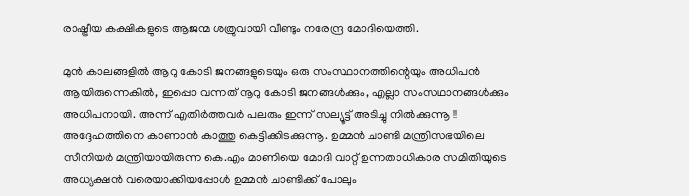രാഷ്ട്രീയ കക്ഷികളുടെ ആജന്മ ശത്രുവായി വീണ്ടും നരേന്ദ്ര മോദിയെത്തി.

മുൻ കാലങ്ങളിൽ ആറു കോടി ജനങ്ങളുടെയും ഒരു സംസ്ഥാനത്തിന്റെയും അധിപൻ ആയിരുന്നെകിൽ, ഇപ്പൊ വന്നത് നൂറു കോടി ജനങ്ങൾക്കും, എല്ലാ സംസഥാനങ്ങൾക്കും അധിപനായി. അന്ന് എതിർത്തവർ പലരും ഇന്ന് സല്യൂട്ട് അടിച്ചു നിൽക്കുന്നൂ !! അദ്ദേഹത്തിനെ കാണാൻ കാത്തു കെട്ടിക്കിടക്കുന്നൂ. ഉമ്മൻ ചാണ്ടി മന്ത്രിസഭയിലെ സീനിയർ മന്ത്രിയായിരുന്ന കെ.എം മാണിയെ മോദി വാറ്റ് ഉന്നതാധികാര സമിതിയുടെ അധ്യക്ഷൻ വരെയാക്കിയപ്പോൾ ഉമ്മൻ ചാണ്ടിക്ക് പോലും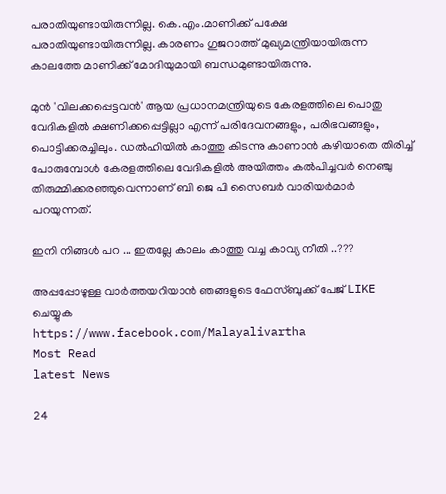പരാതിയുണ്ടായിരുന്നില്ല. കെ.എം.മാണിക്ക് പക്ഷേ പരാതിയുണ്ടായിരുന്നില്ല. കാരണം ഗുജറാത്ത് മുഖ്യമന്ത്രിയായിരുന്ന കാലത്തേ മാണിക്ക് മോദിയുമായി ബന്ധമുണ്ടായിരുന്നു.

മുൻ 'വിലക്കപ്പെട്ടവൻ' ആയ പ്രധാനമന്ത്രിയുടെ കേരളത്തിലെ പൊതു വേദികളിൽ ക്ഷണിക്കപ്പെട്ടില്ലാ എന്ന് പരിദേവനങ്ങളും, പരിഭവങ്ങളും, പൊട്ടിക്കരച്ചിലും. ഡൽഹിയിൽ കാത്തു കിടന്നു കാണാൻ കഴിയാതെ തിരിച്ച് പോരുമ്പോൾ കേരളത്തിലെ വേദികളിൽ അയിത്തം കൽപിച്ചവർ നെഞ്ചു തിരുമ്മിക്കരഞ്ഞുവെന്നാണ് ബി ജെ പി സൈബർ വാരിയർമാർ പറയുന്നത്.

ഇനി നിങ്ങൾ പറ ... ഇതല്ലേ കാലം കാത്തു വച്ച കാവ്യ നീതി ..???

അപ്പപ്പോഴുള്ള വാര്‍ത്തയറിയാന്‍ ഞങ്ങളുടെ ഫേസ്‌ബുക്ക്‌ പേജ് LIKE ചെയ്യുക
https://www.facebook.com/Malayalivartha
Most Read
latest News

24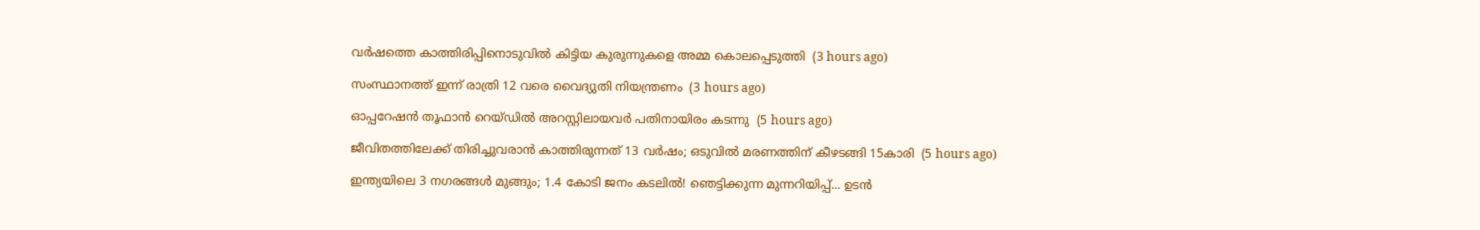വര്‍ഷത്തെ കാത്തിരിപ്പിനൊടുവില്‍ കിട്ടിയ കുരുന്നുകളെ അമ്മ കൊലപ്പെടുത്തി  (3 hours ago)

സംസ്ഥാനത്ത് ഇന്ന് രാത്രി 12 വരെ വൈദ്യുതി നിയന്ത്രണം  (3 hours ago)

ഓപ്പറേഷന്‍ തൂഫാന്‍ റെയ്ഡില്‍ അറസ്റ്റിലായവര്‍ പതിനായിരം കടന്നു  (5 hours ago)

ജീവിതത്തിലേക്ക് തിരിച്ചുവരാന്‍ കാത്തിരുന്നത് 13 വര്‍ഷം; ഒടുവില്‍ മരണത്തിന് കീഴടങ്ങി 15കാരി  (5 hours ago)

ഇന്ത്യയിലെ 3 നഗരങ്ങൾ മുങ്ങും; 1.4 കോടി ജനം കടലിൽ! ഞെട്ടിക്കുന്ന മുന്നറിയിപ്പ്... ഉടൻ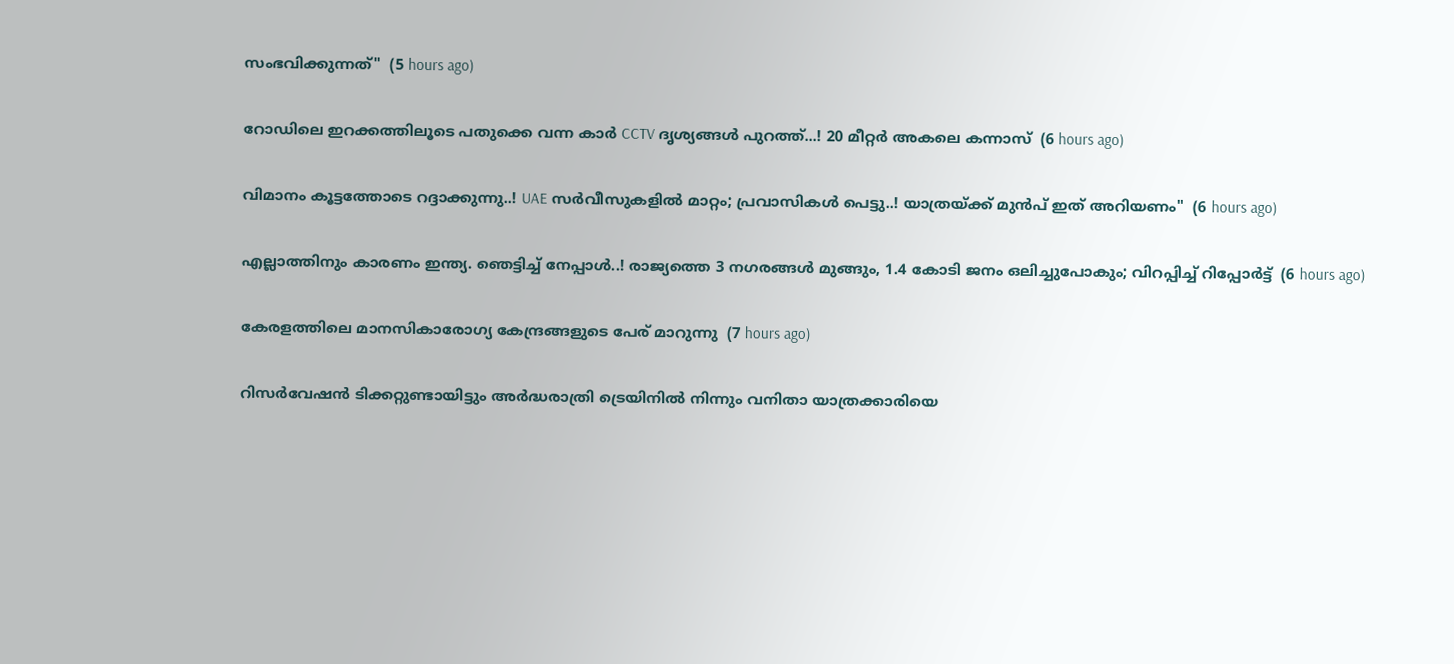സംഭവിക്കുന്നത്"  (5 hours ago)

റോഡിലെ ഇറക്കത്തിലൂടെ പതുക്കെ വന്ന കാർ CCTV ദൃശ്യങ്ങൾ പുറത്ത്...! 20 മീറ്റര്‍ അകലെ കന്നാസ്  (6 hours ago)

വിമാനം കൂട്ടത്തോടെ റദ്ദാക്കുന്നു..! UAE സർവീസുകളിൽ മാറ്റം; പ്രവാസികൾ പെട്ടു..! യാത്രയ്ക്ക് മുൻപ് ഇത് അറിയണം"  (6 hours ago)

എല്ലാത്തിനും കാരണം ഇന്ത്യ. ഞെട്ടിച്ച് നേപ്പാൾ..! രാജ്യത്തെ 3 നഗരങ്ങൾ മുങ്ങും, 1.4 കോടി ജനം ഒലിച്ചുപോകും; വിറപ്പിച്ച് റിപ്പോർട്ട്  (6 hours ago)

കേരളത്തിലെ മാനസികാരോഗ്യ കേന്ദ്രങ്ങളുടെ പേര് മാറുന്നു  (7 hours ago)

റിസര്‍വേഷന്‍ ടിക്കറ്റുണ്ടായിട്ടും അര്‍ദ്ധരാത്രി ട്രെയിനില്‍ നിന്നും വനിതാ യാത്രക്കാരിയെ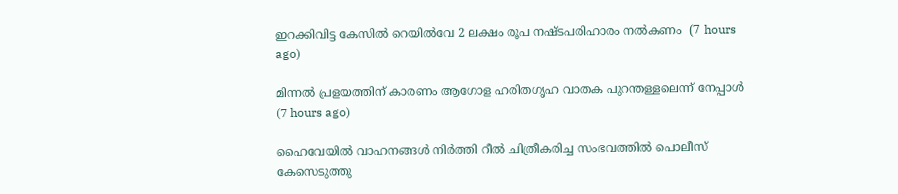ഇറക്കിവിട്ട കേസില്‍ റെയില്‍വേ 2 ലക്ഷം രൂപ നഷ്ടപരിഹാരം നല്‍കണം  (7 hours ago)

മിന്നല്‍ പ്രളയത്തിന് കാരണം ആഗോള ഹരിതഗൃഹ വാതക പുറന്തള്ളലെന്ന് നേപ്പാള്‍  (7 hours ago)

ഹൈവേയില്‍ വാഹനങ്ങള്‍ നിര്‍ത്തി റീല്‍ ചിത്രീകരിച്ച സംഭവത്തില്‍ പൊലീസ് കേസെടുത്തു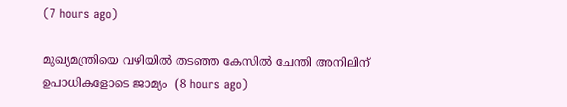(7 hours ago)

മുഖ്യമന്ത്രിയെ വഴിയില്‍ തടഞ്ഞ കേസില്‍ ചേന്തി അനിലിന് ഉപാധികളോടെ ജാമ്യം  (8 hours ago)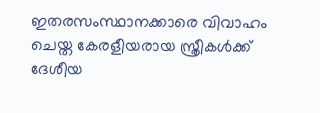ഇതരസംസ്ഥാനക്കാരെ വിവാഹം ചെയ്ത കേരളീയരായ സ്ത്രീകള്‍ക്ക് ദേശീയ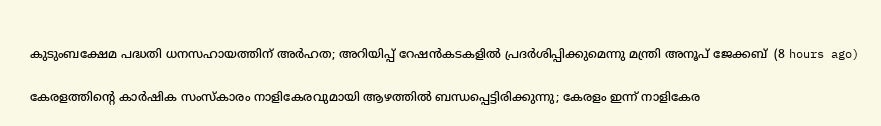കുടുംബക്ഷേമ പദ്ധതി ധനസഹായത്തിന് അര്‍ഹത; അറിയിപ്പ് റേഷന്‍കടകളില്‍ പ്രദര്‍ശിപ്പിക്കുമെന്നു മന്ത്രി അനൂപ് ജേക്കബ്  (8 hours ago)

കേരളത്തിന്റെ കാർഷിക സംസ്കാരം നാളികേരവുമായി ആഴത്തിൽ ബന്ധപ്പെട്ടിരിക്കുന്നു; കേരളം ഇന്ന് നാളികേര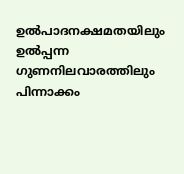ഉൽപാദനക്ഷമതയിലും ഉൽപ്പന്ന ഗുണനിലവാരത്തിലും പിന്നാക്കം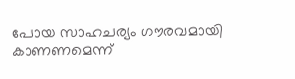പോയ സാഹചര്യം ഗൗരവമായി കാണണമെന്ന്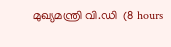മുഖ്യമന്ത്രി വി.ഡി  (8 hours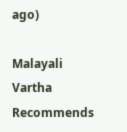ago)

Malayali Vartha Recommends